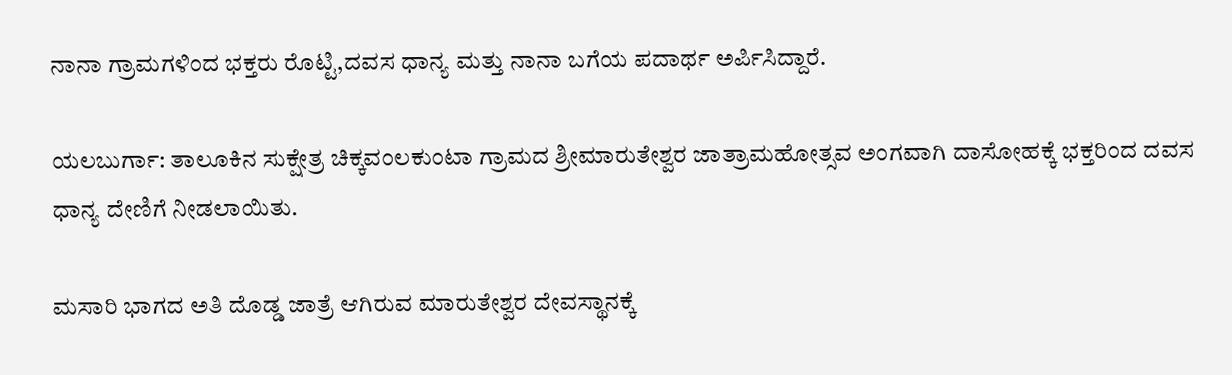ನಾನಾ ಗ್ರಾಮಗಳಿಂದ ಭಕ್ತರು ರೊಟ್ಟಿ,ದವಸ ಧಾನ್ಯ ಮತ್ತು ನಾನಾ ಬಗೆಯ ಪದಾರ್ಥ ಅರ್ಪಿಸಿದ್ದಾರೆ.

ಯಲಬುರ್ಗಾ: ತಾಲೂಕಿನ ಸುಕ್ಷೇತ್ರ ಚಿಕ್ಕವಂಲಕುಂಟಾ ಗ್ರಾಮದ ಶ್ರೀಮಾರುತೇಶ್ವರ ಜಾತ್ರಾಮಹೋತ್ಸವ ಅಂಗವಾಗಿ ದಾಸೋಹಕ್ಕೆ ಭಕ್ತರಿಂದ ದವಸ ಧಾನ್ಯ ದೇಣಿಗೆ ನೀಡಲಾಯಿತು.

ಮಸಾರಿ ಭಾಗದ ಅತಿ ದೊಡ್ಡ ಜಾತ್ರೆ ಆಗಿರುವ ಮಾರುತೇಶ್ವರ ದೇವಸ್ಥಾನಕ್ಕೆ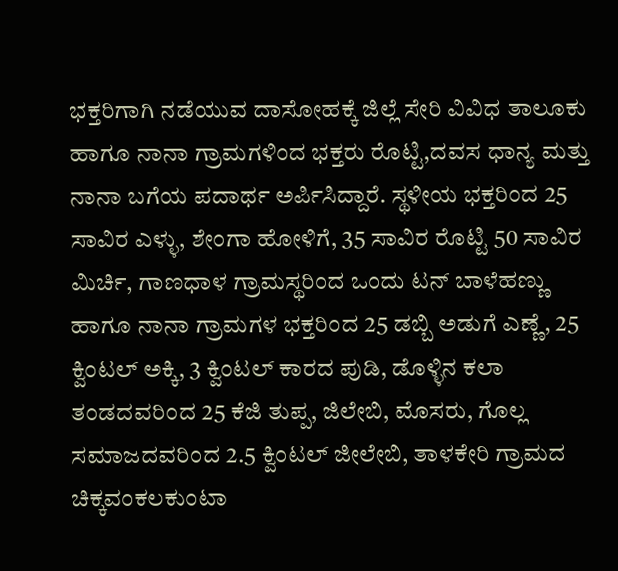ಭಕ್ತರಿಗಾಗಿ ನಡೆಯುವ ದಾಸೋಹಕ್ಕೆ ಜಿಲ್ಲೆ ಸೇರಿ ವಿವಿಧ ತಾಲೂಕು ಹಾಗೂ ನಾನಾ ಗ್ರಾಮಗಳಿಂದ ಭಕ್ತರು ರೊಟ್ಟಿ,ದವಸ ಧಾನ್ಯ ಮತ್ತು ನಾನಾ ಬಗೆಯ ಪದಾರ್ಥ ಅರ್ಪಿಸಿದ್ದಾರೆ. ಸ್ಥಳೀಯ ಭಕ್ತರಿಂದ 25 ಸಾವಿರ ಎಳ್ಳು, ಶೇಂಗಾ ಹೋಳಿಗೆ, 35 ಸಾವಿರ ರೊಟ್ಟಿ 50 ಸಾವಿರ ಮಿರ್ಚಿ, ಗಾಣಧಾಳ ಗ್ರಾಮಸ್ಥರಿಂದ ಒಂದು ಟನ್ ಬಾಳೆಹಣ್ಣು ಹಾಗೂ ನಾನಾ ಗ್ರಾಮಗಳ ಭಕ್ತರಿಂದ 25 ಡಬ್ಬಿ ಅಡುಗೆ ಎಣ್ಣೆ, 25 ಕ್ವಿಂಟಲ್ ಅಕ್ಕಿ, 3 ಕ್ವಿಂಟಲ್ ಕಾರದ ಪುಡಿ, ಡೊಳ್ಳಿನ ಕಲಾ ತಂಡದವರಿಂದ 25 ಕೆಜಿ ತುಪ್ಪ, ಜಿಲೇಬಿ, ಮೊಸರು, ಗೊಲ್ಲ ಸಮಾಜದವರಿಂದ 2.5 ಕ್ವಿಂಟಲ್ ಜೀಲೇಬಿ, ತಾಳಕೇರಿ ಗ್ರಾಮದ ಚಿಕ್ಕವಂಕಲಕುಂಟಾ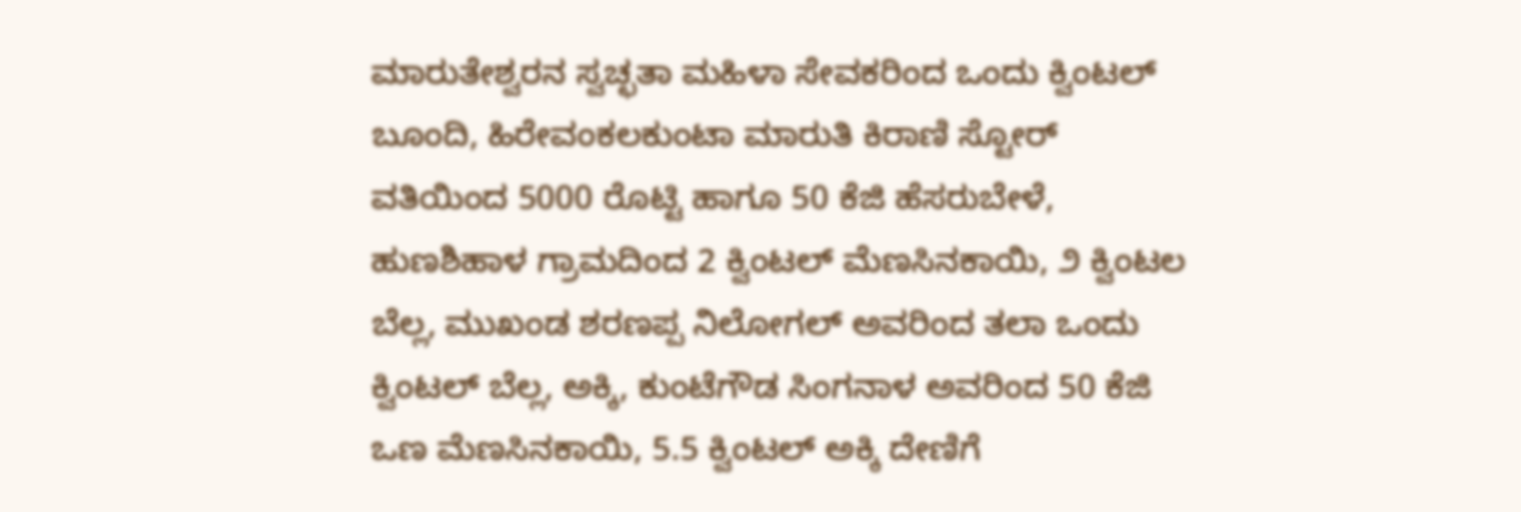ಮಾರುತೇಶ್ವರನ ಸ್ವಚ್ಛತಾ ಮಹಿಳಾ ಸೇವಕರಿಂದ ಒಂದು ಕ್ವಿಂಟಲ್ ಬೂಂದಿ, ಹಿರೇವಂಕಲಕುಂಟಾ ಮಾರುತಿ ಕಿರಾಣಿ ಸ್ಟೋರ್ ವತಿಯಿಂದ 5000 ರೊಟ್ಟಿ ಹಾಗೂ 50 ಕೆಜಿ ಹೆಸರುಬೇಳೆ, ಹುಣಶಿಹಾಳ ಗ್ರಾಮದಿಂದ 2 ಕ್ವಿಂಟಲ್ ಮೆಣಸಿನಕಾಯಿ, ೨ ಕ್ವಿಂಟಲ ಬೆಲ್ಲ, ಮುಖಂಡ ಶರಣಪ್ಪ ನಿಲೋಗಲ್ ಅವರಿಂದ ತಲಾ ಒಂದು ಕ್ವಿಂಟಲ್ ಬೆಲ್ಲ, ಅಕ್ಕಿ, ಕುಂಟೆಗೌಡ ಸಿಂಗನಾಳ ಅವರಿಂದ 50 ಕೆಜಿ ಒಣ ಮೆಣಸಿನಕಾಯಿ, 5.5 ಕ್ವಿಂಟಲ್ ಅಕ್ಕಿ ದೇಣಿಗೆ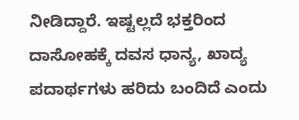ನೀಡಿದ್ದಾರೆ‌. ಇಷ್ಟಲ್ಲದೆ ಭಕ್ತರಿಂದ ದಾಸೋಹಕ್ಕೆ ದವಸ ಧಾನ್ಯ, ಖಾದ್ಯ ಪದಾರ್ಥಗಳು ಹರಿದು ಬಂದಿದೆ ಎಂದು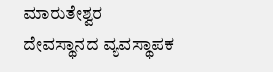ಮಾರುತೇಶ್ವರ ದೇವಸ್ಥಾನದ ವ್ಯವಸ್ಥಾಪಕ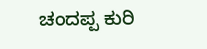ಚಂದಪ್ಪ ಕುರಿ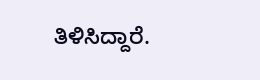ತಿಳಿಸಿದ್ದಾರೆ.